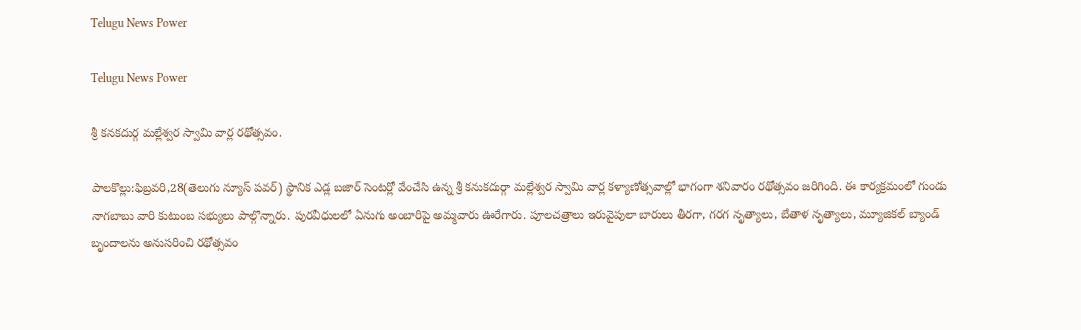Telugu News Power

Telugu News Power

శ్రీ కనకదుర్గ మల్లేశ్వర స్వామి వార్ల రథోత్సవం.

పాలకొల్లు:ఫిబ్రవరి,28(తెలుగు న్యూస్ పవర్) స్థానిక ఎడ్ల బజార్ సెంటర్లో వేంచేసి ఉన్న శ్రీ కనుకదుర్గా మల్లేశ్వర స్వామి వార్ల కళ్యాణోత్సవాల్లో భాగంగా శనివారం రథోత్సవం జరిగింది. ఈ కార్యక్రమంలో గుండు నాగబాబు వారి కుటుంబ సభ్యులు పాల్గొన్నారు. పురవీధులలో ఏనుగు అంబారిపై అమ్మవారు ఊరేగారు. పూలచత్రాలు ఇరువైపులా బారులు తీరగా, గరగ నృత్యాలు, బేతాళ నృత్యాలు, మ్యూజికల్ బ్యాండ్ బృందాలను అనుసరించి రథోత్సవం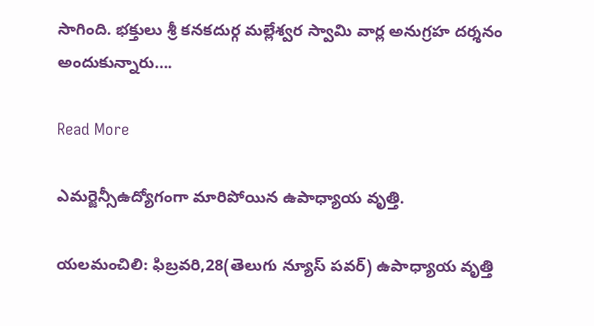సాగింది. భక్తులు శ్రీ కనకదుర్గ మల్లేశ్వర స్వామి వార్ల అనుగ్రహ దర్శనం అందుకున్నారు….

Read More

ఎమర్జెన్సీఉద్యోగంగా మారిపోయిన ఉపాధ్యాయ వృత్తి.

యలమంచిలి: ఫిబ్రవరి,28(తెలుగు న్యూస్ పవర్) ఉపాధ్యాయ వృత్తి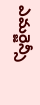ఎమర్జెన్సీ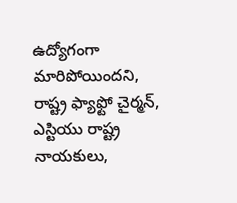ఉద్యోగంగా మారిపోయిందని, రాష్ట్ర ఫ్యాఫ్టో చైర్మన్, ఎస్టియు రాష్ట్ర నాయకులు,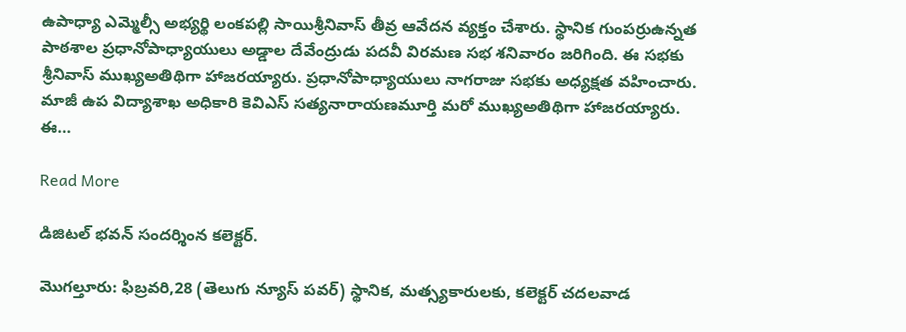ఉపాధ్యా ఎమ్మెల్సీ అభ్యర్థి లంకపల్లి సాయిశ్రీనివాస్ తీవ్ర ఆవేదన వ్యక్తం చేశారు. స్థానిక గుంపర్రుఉన్నత పాఠశాల ప్రధానోపాధ్యాయులు అడ్డాల దేవేంద్రుడు పదవీ విరమణ సభ శనివారం జరిగింది. ఈ సభకు శ్రీనివాస్ ముఖ్యఅతిథిగా హాజరయ్యారు. ప్రధానోపాధ్యాయులు నాగరాజు సభకు అధ్యక్షత వహించారు. మాజీ ఉప విద్యాశాఖ అధికారి కెవిఎస్ సత్యనారాయణమూర్తి మరో ముఖ్యఅతిథిగా హాజరయ్యారు. ఈ…

Read More

డిజిటల్ భవన్ సందర్శింన కలెక్టర్.

మొగల్తూరు: ఫిబ్రవరి,28 (తెలుగు న్యూస్ పవర్) స్థానిక, మత్స్యకారులకు, కలెక్టర్ చదలవాడ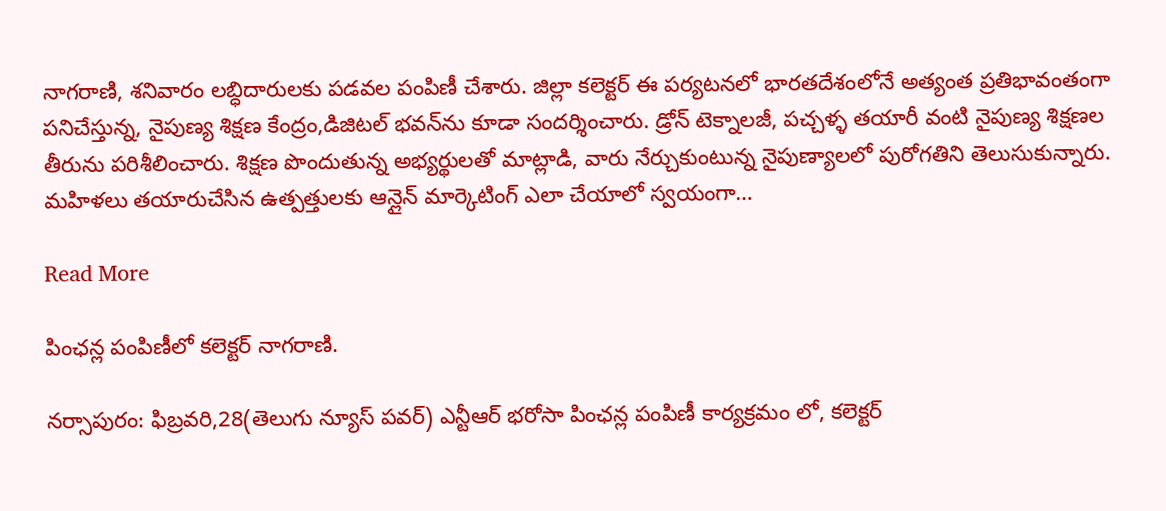నాగరాణి, శనివారం లబ్ధిదారులకు పడవల పంపిణీ చేశారు. జిల్లా కలెక్టర్ ఈ పర్యటనలో భారతదేశంలోనే అత్యంత ప్రతిభావంతంగా పనిచేస్తున్న, నైపుణ్య శిక్షణ కేంద్రం,డిజిటల్ భవన్‌ను కూడా సందర్శించారు. డ్రోన్ టెక్నాలజీ, పచ్చళ్ళ తయారీ వంటి నైపుణ్య శిక్షణల తీరును పరిశీలించారు. శిక్షణ పొందుతున్న అభ్యర్థులతో మాట్లాడి, వారు నేర్చుకుంటున్న నైపుణ్యాలలో పురోగతిని తెలుసుకున్నారు. మహిళలు తయారుచేసిన ఉత్పత్తులకు ఆన్లైన్ మార్కెటింగ్ ఎలా చేయాలో స్వయంగా…

Read More

పింఛన్ల పంపిణీలో కలెక్టర్ నాగరాణి.

నర్సాపురం: ఫిబ్రవరి,28(తెలుగు న్యూస్ పవర్) ఎన్టీఆర్ భరోసా పింఛన్ల పంపిణీ కార్యక్రమం లో, కలెక్టర్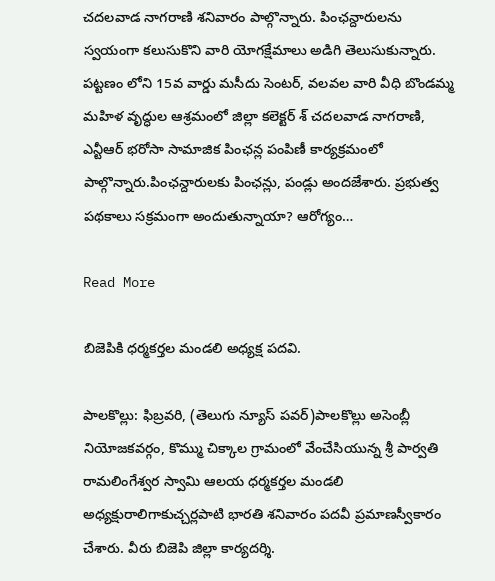చదలవాడ నాగరాణి శనివారం పాల్గొన్నారు. పింఛన్దారులను స్వయంగా కలుసుకొని వారి యోగక్షేమాలు అడిగి తెలుసుకున్నారు. పట్టణం లోని 15వ వార్డు మసీదు సెంటర్, వలవల వారి వీధి బొండమ్మ మహిళ వృద్ధుల ఆశ్రమంలో జిల్లా కలెక్టర్ శ్ చదలవాడ నాగరాణి, ఎన్టీఆర్ భరోసా సామాజిక పింఛన్ల పంపిణీ కార్యక్రమంలో పాల్గొన్నారు.పింఛన్దారులకు పింఛన్లు, పండ్లు అందజేశారు. ప్రభుత్వ పథకాలు సక్రమంగా అందుతున్నాయా? ఆరోగ్యం…

Read More

బిజెపికి ధర్మకర్తల మండలి అధ్యక్ష పదవి.

పాలకొల్లు: ఫిబ్రవరి, (తెలుగు న్యూస్ పవర్)పాలకొల్లు అసెంబ్లీ నియోజకవర్గం, కొమ్ము చిక్కాల గ్రామంలో వేంచేసియున్న శ్రీ పార్వతి రామలింగేశ్వర స్వామి ఆలయ ధర్మకర్తల మండలి అధ్యక్షురాలిగాకుచ్చర్లపాటి భారతి శనివారం పదవీ ప్రమాణస్వీకారం చేశారు. వీరు బిజెపి జిల్లా కార్యదర్శి.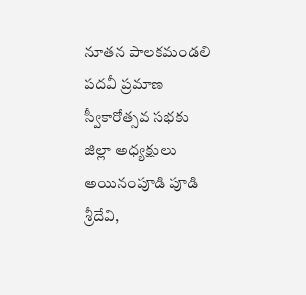నూతన పాలకమండలి పదవీ ప్రమాణ స్వీకారోత్సవ సభకు జిల్లా అధ్యక్షులు అయినంపూడి పూడి శ్రీదేవి,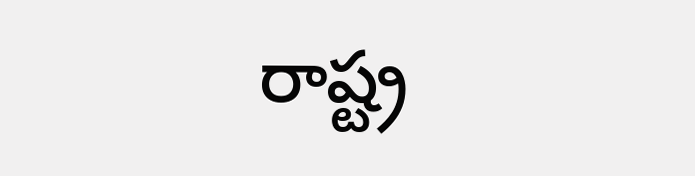రాష్ట్ర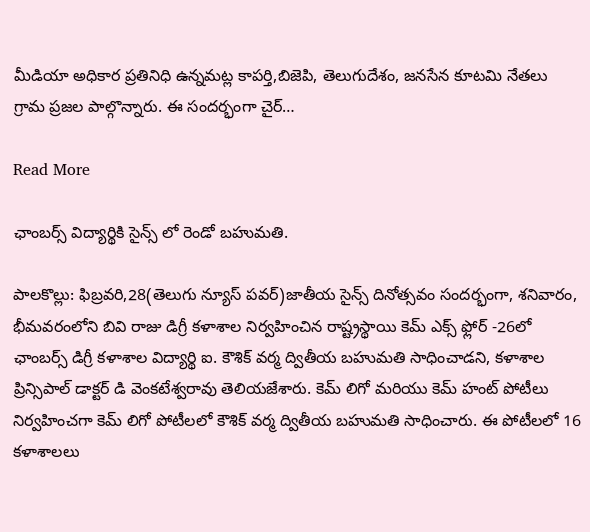మీడియా అధికార ప్రతినిధి ఉన్నమట్ల కాపర్తి,బిజెపి, తెలుగుదేశం, జనసేన కూటమి నేతలు గ్రామ ప్రజల పాల్గొన్నారు. ఈ సందర్భంగా చైర్…

Read More

ఛాంబర్స్ విద్యార్థికి సైన్స్ లో రెండో బహుమతి.

పాలకొల్లు: ఫిబ్రవరి,28(తెలుగు న్యూస్ పవర్)జాతీయ సైన్స్ దినోత్సవం సందర్భంగా, శనివారం, భీమవరంలోని బివి రాజు డిగ్రీ కళాశాల నిర్వహించిన రాష్ట్రస్థాయి కెమ్ ఎక్స్ ఫ్లోర్ -26లో ఛాంబర్స్ డిగ్రీ కళాశాల విద్యార్థి ఐ. కౌశిక్ వర్మ ద్వితీయ బహుమతి సాధించాడని, కళాశాల ప్రిన్సిపాల్ డాక్టర్ డి వెంకటేశ్వరావు తెలియజేశారు. కెమ్ లిగో మరియు కెమ్ హంట్ పోటీలు నిర్వహించగా కెమ్ లిగో పోటీలలో కౌశిక్ వర్మ ద్వితీయ బహుమతి సాధించారు. ఈ పోటీలలో 16 కళాశాలలు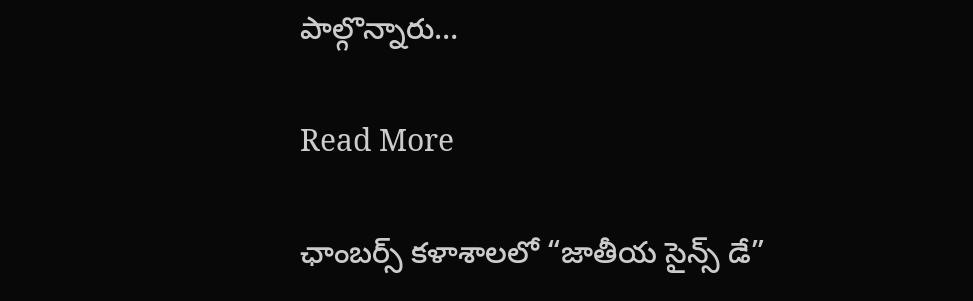పాల్గొన్నారు…

Read More

ఛాంబర్స్ కళాశాలలో “జాతీయ సైన్స్ డే”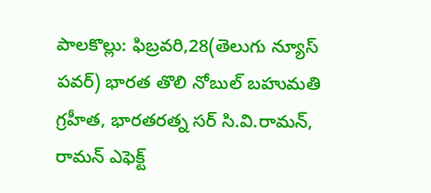పాలకొల్లు: ఫిబ్రవరి,28(తెలుగు న్యూస్ పవర్) భారత తొలి నోబుల్ బహుమతి గ్రహీత, భారతరత్న సర్ సి.వి.రామన్, రామన్ ఎఫెక్ట్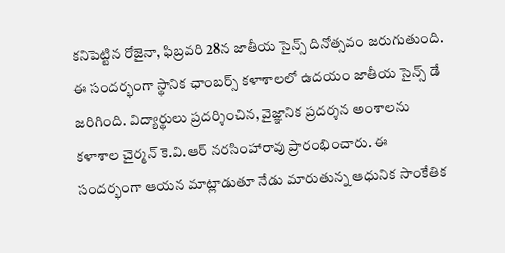కనిపెట్టిన రోజైనా, ఫిబ్రవరి 28న జాతీయ సైన్స్ దినోత్సవం జరుగుతుంది. ఈ సందర్భంగా స్థానిక ఛాంబర్స్ కళాశాలలో ఉదయం జాతీయ సైన్స్ డే జరిగింది. విద్యార్థులు ప్రదర్శించిన, వైజ్ఞానిక ప్రదర్శన అంశాలను కళాశాల చైర్మన్ కె.వి.ఆర్ నరసింహారావు ప్రారంభించారు. ఈ సందర్భంగా ఆయన మాట్లాడుతూ నేడు మారుతున్న ఆధునిక సాంకేతిక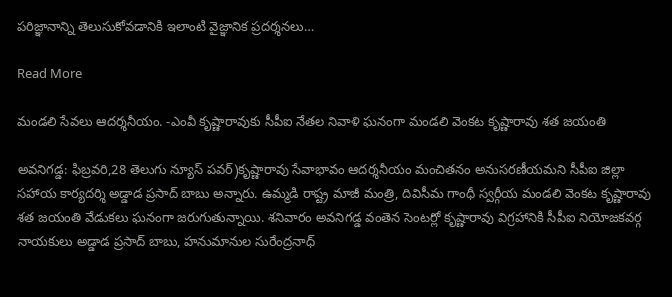పరిజ్ఞానాన్ని తెలుసుకోవడానికి ఇలాంటి వైజ్ఞానిక ప్రదర్శనలు…

Read More

మండలి సేవలు ఆదర్శనీయం. -ఎంవీ కృష్ణారావుకు సీపీఐ నేతల నివాళి ఘనంగా మండలి వెంకట కృష్ణారావు శత జయంతి

అవనిగడ్డ: ఫిబ్రవరి,28 తెలుగు న్యూస్ పవర్)కృష్ణారావు సేవాభావం ఆదర్శనీయం మంచితనం అనుసరణీయమని సీపీఐ జిల్లా సహాయ కార్యదర్శి అడ్డాడ ప్రసాద్ బాబు అన్నారు. ఉమ్మడి రాష్ట్ర మాజీ మంత్రి, దివిసీమ గాంధీ స్వర్గీయ మండలి వెంకట కృష్ణారావు శత జయంతి వేడుకలు ఘనంగా జరుగుతున్నాయి. శనివారం అవనిగడ్డ వంతెన సెంటర్లో కృష్ణారావు విగ్రహానికి సీపీఐ నియోజకవర్గ నాయకులు అడ్డాడ ప్రసాద్ బాబు, హనుమానుల సురేంద్రనాధ్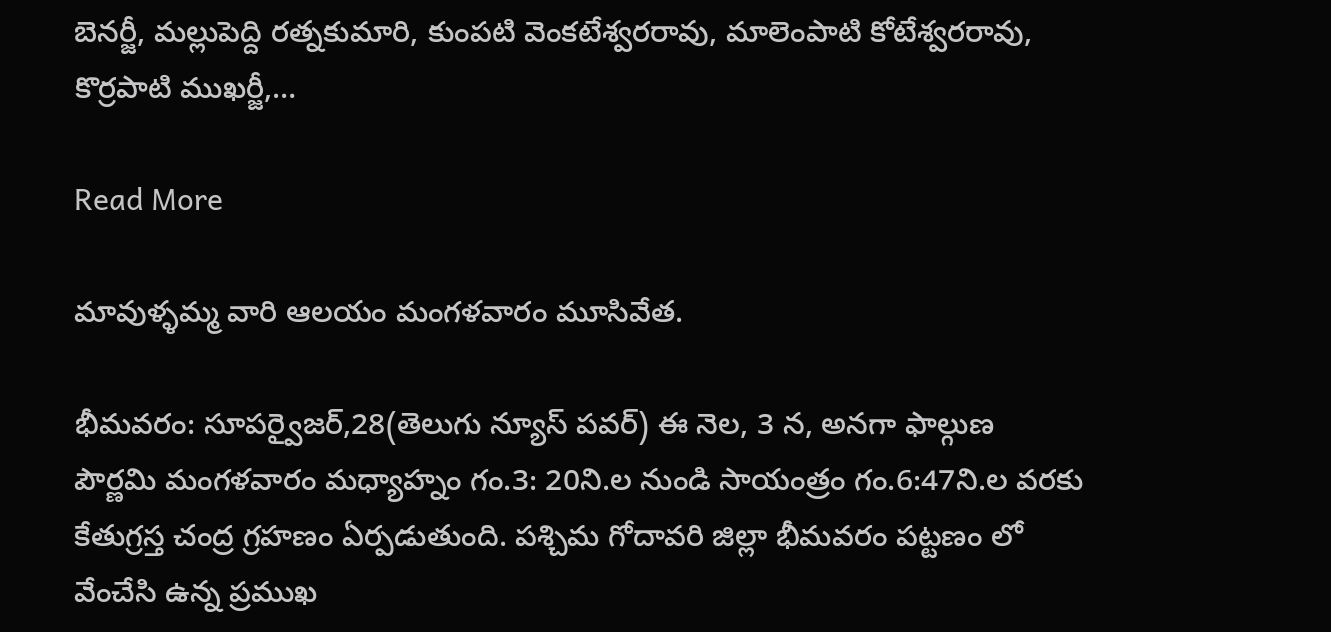బెనర్జీ, మల్లుపెద్ది రత్నకుమారి, కుంపటి వెంకటేశ్వరరావు, మాలెంపాటి కోటేశ్వరరావు, కొర్రపాటి ముఖర్జీ,…

Read More

మావుళ్ళమ్మ వారి ఆలయం మంగళవారం మూసివేత.

భీమవరం: సూపర్వైజర్,28(తెలుగు న్యూస్ పవర్) ఈ నెల, 3 న, అనగా ఫాల్గుణ పౌర్ణమి మంగళవారం మధ్యాహ్నం గం.3: 20ని.ల నుండి సాయంత్రం గం.6:47ని.ల వరకు కేతుగ్రస్త చంద్ర గ్రహణం ఏర్పడుతుంది. పశ్చిమ గోదావరి జిల్లా భీమవరం పట్టణం లో వేంచేసి ఉన్న ప్రముఖ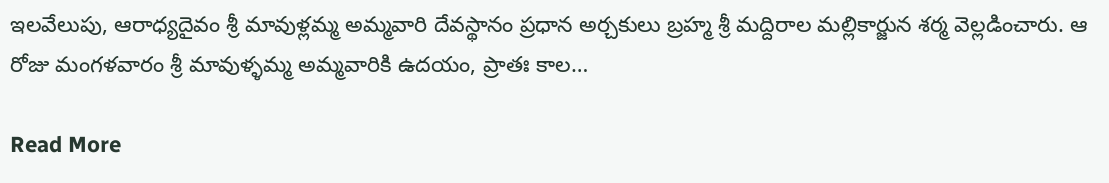ఇలవేలుపు, ఆరాధ్యదైవం శ్రీ మావుళ్లమ్మ అమ్మవారి దేవస్థానం ప్రధాన అర్చకులు బ్రహ్మ శ్రీ మద్దిరాల మల్లికార్జున శర్మ వెల్లడించారు. ఆ రోజు మంగళవారం శ్రీ మావుళ్ళమ్మ అమ్మవారికి ఉదయం, ప్రాతః కాల…

Read More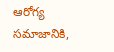ఆరోగ్య సమాజానికి,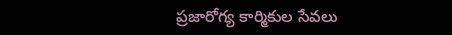ప్రజారోగ్య కార్మికుల సేవలు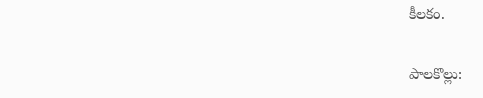కీలకం.

పాలకొల్లు: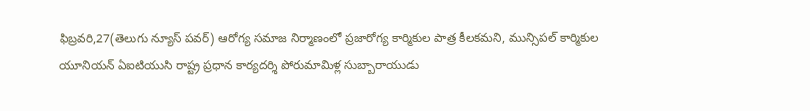ఫిబ్రవరి,27(తెలుగు న్యూస్ పవర్) ఆరోగ్య సమాజ నిర్మాణంలో ప్రజారోగ్య కార్మికుల పాత్ర కీలకమని, మున్సిపల్ కార్మికుల యూనియన్ ఏఐటియుసి రాష్ట్ర ప్రధాన కార్యదర్శి పోరుమామిళ్ల సుబ్బారాయుడు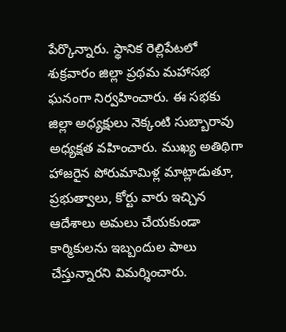పేర్కొన్నారు. స్థానిక రెల్లిపేటలో శుక్రవారం జిల్లా ప్రథమ మహాసభ ఘనంగా నిర్వహించారు. ఈ సభకు జిల్లా అధ్యక్షులు నెక్కంటి సుబ్బారావు అధ్యక్షత వహించారు. ముఖ్య అతిథిగా హాజరైన పోరుమామిళ్ల మాట్లాడుతూ, ప్రభుత్వాలు, కోర్టు వారు ఇచ్చిన ఆదేశాలు అమలు చేయకుండా కార్మికులను ఇబ్బందుల పాలు చేస్తున్నారని విమర్శించారు.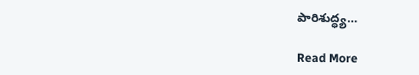పారిశుద్ధ్య…

Read More